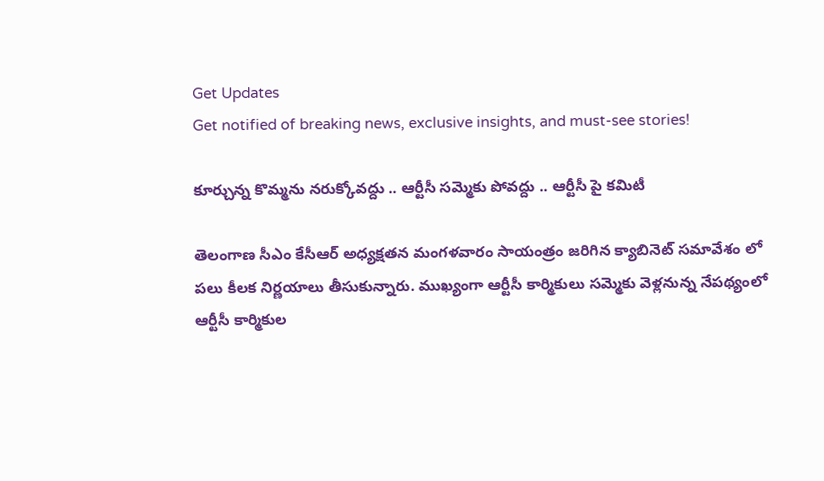Get Updates
Get notified of breaking news, exclusive insights, and must-see stories!

కూర్చున్న కొమ్మను నరుక్కోవద్దు .. ఆర్టీసీ సమ్మెకు పోవద్దు .. ఆర్టీసీ పై కమిటీ

తెలంగాణ సీఎం కేసీఆర్ అధ్యక్షతన మంగళవారం సాయంత్రం జరిగిన క్యాబినెట్ సమావేశం లో పలు కీలక నిర్ణయాలు తీసుకున్నారు. ముఖ్యంగా ఆర్టీసీ కార్మికులు సమ్మెకు వెళ్లనున్న నేపథ్యంలో ఆర్టీసీ కార్మికుల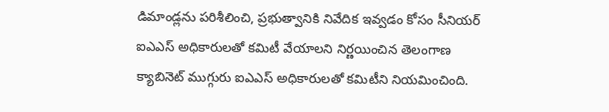డిమాండ్లను పరిశీలించి, ప్రభుత్వానికి నివేదిక ఇవ్వడం కోసం సీనియర్ ఐఎఎస్ అధికారులతో కమిటీ వేయాలని నిర్ణయించిన తెలంగాణ క్యాబినెట్ ముగ్గురు ఐఎఎస్ అధికారులతో కమిటీని నియమించింది.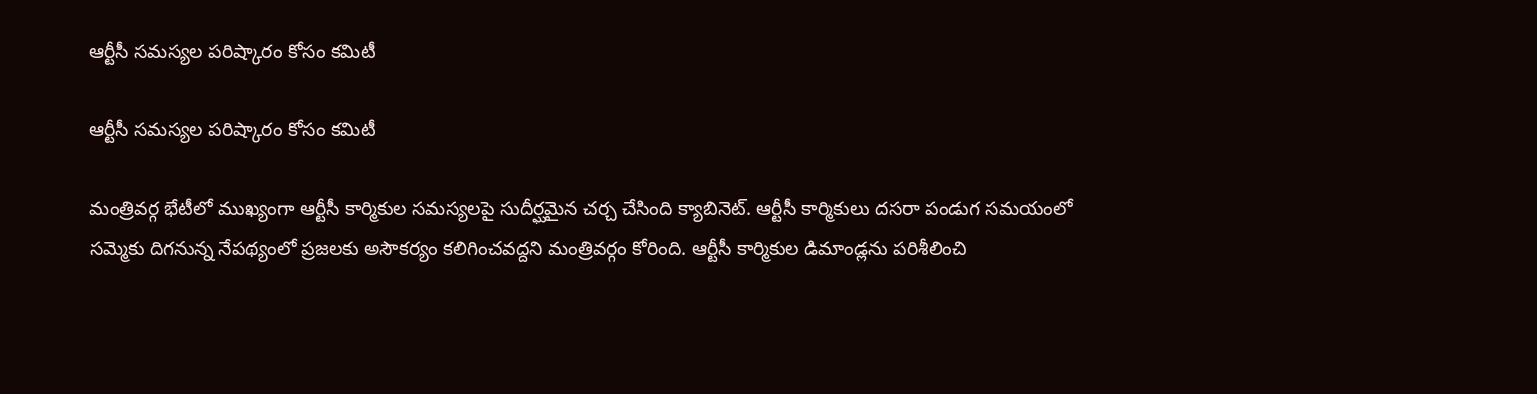ఆర్టీసీ సమస్యల పరిష్కారం కోసం కమిటీ

ఆర్టీసీ సమస్యల పరిష్కారం కోసం కమిటీ

మంత్రివర్గ భేటీలో ముఖ్యంగా ఆర్టీసీ కార్మికుల సమస్యలపై సుదీర్ఘమైన చర్చ చేసింది క్యాబినెట్. ఆర్టీసీ కార్మికులు దసరా పండుగ సమయంలో సమ్మెకు దిగనున్న నేపథ్యంలో ప్రజలకు అసౌకర్యం కలిగించవద్దని మంత్రివర్గం కోరింది. ఆర్టీసీ కార్మికుల డిమాండ్లను పరిశీలించి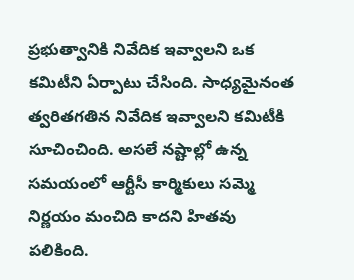ప్రభుత్వానికి నివేదిక ఇవ్వాలని ఒక కమిటీని ఏర్పాటు చేసింది. సాధ్యమైనంత త్వరితగతిన నివేదిక ఇవ్వాలని కమిటీకి సూచించింది. అసలే నష్టాల్లో ఉన్న సమయంలో ఆర్టీసీ కార్మికులు సమ్మె నిర్ణయం మంచిది కాదని హితవు పలికింది.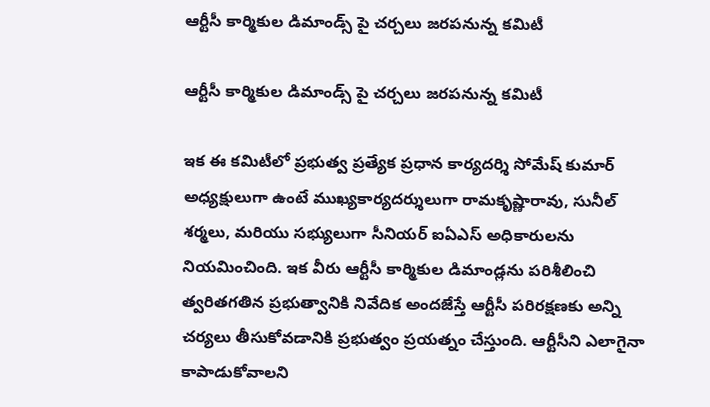ఆర్టీసీ కార్మికుల డిమాండ్స్ పై చర్చలు జరపనున్న కమిటీ

ఆర్టీసీ కార్మికుల డిమాండ్స్ పై చర్చలు జరపనున్న కమిటీ

ఇక ఈ కమిటీలో ప్రభుత్వ ప్రత్యేక ప్రధాన కార్యదర్శి సోమేష్ కుమార్ అధ్యక్షులుగా ఉంటే ముఖ్యకార్యదర్శులుగా రామకృష్ణారావు, సునీల్ శర్మలు, మరియు సభ్యులుగా సీనియర్ ఐఏఎస్ అధికారులను నియమించింది. ఇక వీరు ఆర్టీసీ కార్మికుల డిమాండ్లను పరిశీలించి త్వరితగతిన ప్రభుత్వానికి నివేదిక అందజేస్తే ఆర్టీసీ పరిరక్షణకు అన్ని చర్యలు తీసుకోవడానికి ప్రభుత్వం ప్రయత్నం చేస్తుంది. ఆర్టీసీని ఎలాగైనా కాపాడుకోవాలని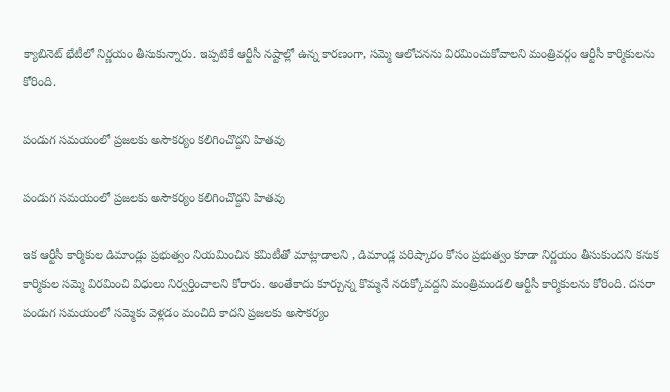క్యాబినెట్ భేటీలో నిర్ణయం తీసుకున్నారు. ఇప్పటికే ఆర్టీసీ నష్టాల్లో ఉన్న కారణంగా, సమ్మె ఆలోచనను విరమించుకోవాలని మంత్రివర్గం ఆర్టీసీ కార్మికులను కోరింది.

పండుగ సమయంలో ప్రజలకు అసౌకర్యం కలిగించొద్దని హితవు

పండుగ సమయంలో ప్రజలకు అసౌకర్యం కలిగించొద్దని హితవు

ఇక ఆర్టీసీ కార్మికుల డిమాండ్లు ప్రభుత్వం నియమించిన కమిటీతో మాట్లాడాలని , డిమాండ్ల పరిష్కారం కోసం ప్రభుత్వం కూడా నిర్ణయం తీసుకుందని కనుక కార్మికుల సమ్మె విరమించి విధులు నిర్వర్తించాలని కోరారు. అంతేకాదు కూర్చున్న కొమ్మనే నరుక్కోవద్దని మంత్రిమండలి ఆర్టీసీ కార్మికులను కోరింది. దసరా పండుగ సమయంలో సమ్మెకు వెళ్లడం మంచిది కాదని ప్రజలకు అసౌకర్యం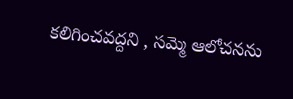కలిగించవద్దని , సమ్మె ఆలోచనను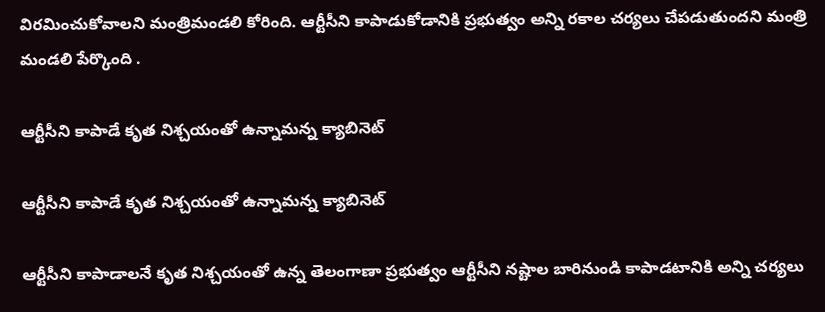విరమించుకోవాలని మంత్రిమండలి కోరింది. ఆర్టీసీని కాపాడుకోడానికి ప్రభుత్వం అన్ని రకాల చర్యలు చేపడుతుందని మంత్రి మండలి పేర్కొంది .

ఆర్టీసీని కాపాడే కృత నిశ్చయంతో ఉన్నామన్న క్యాబినెట్

ఆర్టీసీని కాపాడే కృత నిశ్చయంతో ఉన్నామన్న క్యాబినెట్

ఆర్టీసీని కాపాడాలనే కృత నిశ్చయంతో ఉన్న తెలంగాణా ప్రభుత్వం ఆర్టీసీని నష్టాల బారినుండి కాపాడటానికి అన్ని చర్యలు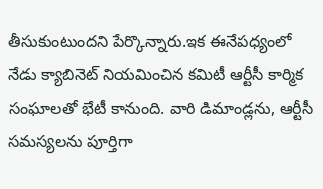తీసుకుంటుందని పేర్కొన్నారు.ఇక ఈనేపధ్యంలో నేడు క్యాబినెట్ నియమించిన కమిటీ ఆర్టీసీ కార్మిక సంఘాలతో భేటీ కానుంది. వారి డిమాండ్లను, ఆర్టీసీ సమస్యలను పూర్తిగా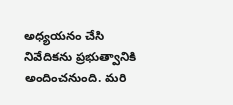అధ్యయనం చేసి నివేదికను ప్రభుత్వానికి అందించనుంది. మరి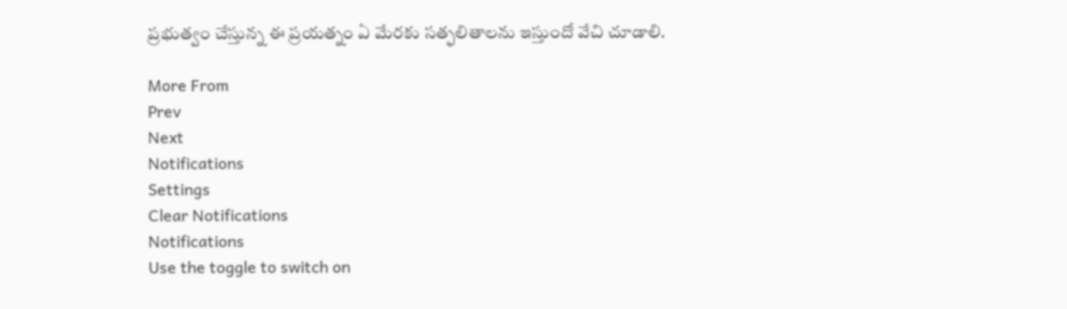ప్రభుత్వం చేస్తున్న ఈ ప్రయత్నం ఏ మేరకు సత్ఫలితాలను ఇస్తుందో వేచి చూడాలి.

More From
Prev
Next
Notifications
Settings
Clear Notifications
Notifications
Use the toggle to switch on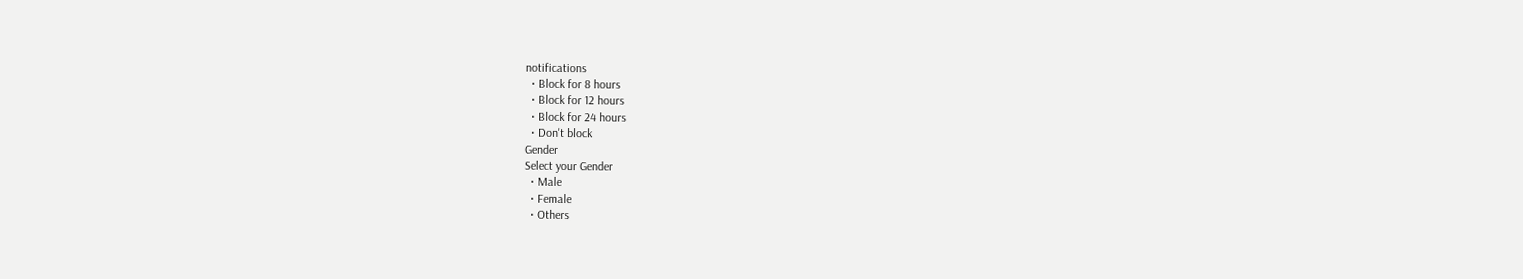notifications
  • Block for 8 hours
  • Block for 12 hours
  • Block for 24 hours
  • Don't block
Gender
Select your Gender
  • Male
  • Female
  • Others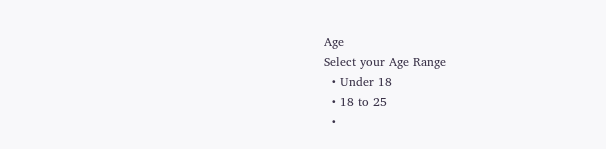Age
Select your Age Range
  • Under 18
  • 18 to 25
  •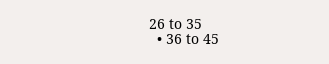26 to 35
  • 36 to 45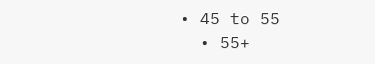• 45 to 55
  • 55+